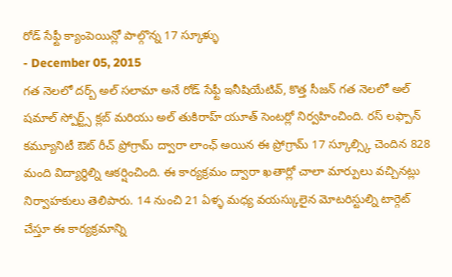రోడ్ సేఫ్టీ క్యాంపెయిన్లో పాల్గొన్న 17 స్కూళ్ళు
- December 05, 2015
గత నెలలో దర్బ్ అల్ సలామా అనే రోడ్ సేఫ్టీ ఇనీషియేటివ్, కొత్త సీజన్ గత నెలలో అల్ షమాల్ స్పోర్ట్స్ క్లబ్ మరియు అల్ తుకిరాహ్ యూత్ సెంటర్లో నిర్వహించింది. రస్ లఫ్పాన్ కమ్యూనిటీ ఔట్ రీచ్ ప్రోగ్రామ్ ద్వారా లాంఛ్ అయిన ఈ ప్రోగ్రామ్ 17 స్కూల్స్కి చెందిన 828 మంది విద్యార్థిల్ని ఆకర్షించింది. ఈ కార్యక్రమం ద్వారా ఖతార్లో చాలా మార్పులు వచ్చినట్లు నిర్వాహకులు తెలిపారు. 14 నుంచి 21 ఏళ్ళ మధ్య వయస్కులైన మోటరిస్టుల్ని టార్గెట్ చేస్తూ ఈ కార్యక్రమాన్ని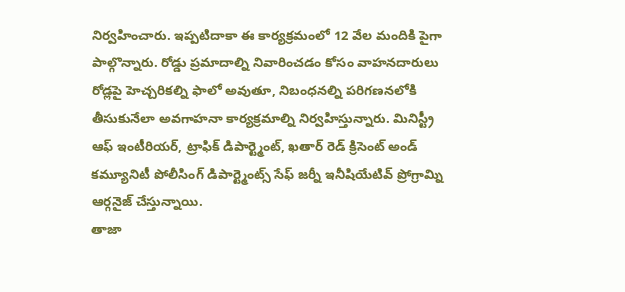నిర్వహించారు. ఇప్పటిదాకా ఈ కార్యక్రమంలో 12 వేల మందికి పైగా పాల్గొన్నారు. రోడ్డు ప్రమాదాల్ని నివారించడం కోసం వాహనదారులు రోడ్లపై హెచ్చరికల్ని ఫాలో అవుతూ, నిబంధనల్ని పరిగణనలోకి తీసుకునేలా అవగాహనా కార్యక్రమాల్ని నిర్వహిస్తున్నారు. మినిస్ట్రీ ఆఫ్ ఇంటీరియర్, ట్రాఫిక్ డిపార్ట్మెంట్, ఖతార్ రెడ్ క్రిసెంట్ అండ్ కమ్యూనిటీ పోలీసింగ్ డిపార్ట్మెంట్స్ సేఫ్ జర్నీ ఇనీషియేటివ్ ప్రోగ్రామ్ని ఆర్గనైజ్ చేస్తున్నాయి.
తాజా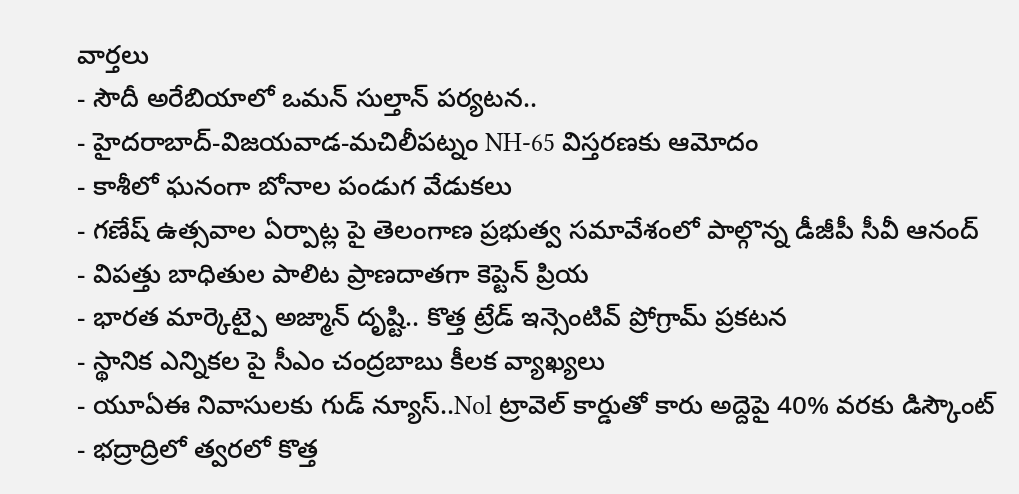వార్తలు
- సౌదీ అరేబియాలో ఒమన్ సుల్తాన్ పర్యటన..
- హైదరాబాద్-విజయవాడ-మచిలీపట్నం NH-65 విస్తరణకు ఆమోదం
- కాశీలో ఘనంగా బోనాల పండుగ వేడుకలు
- గణేష్ ఉత్సవాల ఏర్పాట్ల పై తెలంగాణ ప్రభుత్వ సమావేశంలో పాల్గొన్న డీజీపీ సీవీ ఆనంద్
- విపత్తు బాధితుల పాలిట ప్రాణదాతగా కెప్టెన్ ప్రియ
- భారత మార్కెట్పై అజ్మాన్ దృష్టి.. కొత్త ట్రేడ్ ఇన్సెంటివ్ ప్రోగ్రామ్ ప్రకటన
- స్థానిక ఎన్నికల పై సీఎం చంద్రబాబు కీలక వ్యాఖ్యలు
- యూఏఈ నివాసులకు గుడ్ న్యూస్..Nol ట్రావెల్ కార్డుతో కారు అద్దెపై 40% వరకు డిస్కౌంట్
- భద్రాద్రిలో త్వరలో కొత్త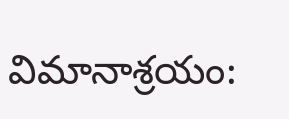విమానాశ్రయం: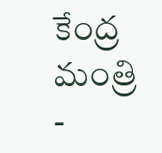కేంద్ర మంత్రి
-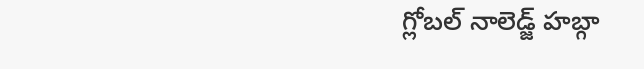గ్లోబల్ నాలెడ్జ్ హబ్గా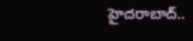హైదరాబాద్..